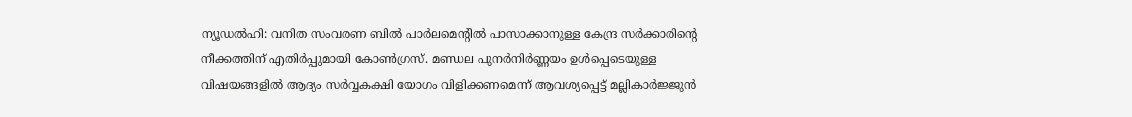ന്യൂഡൽഹി: വനിത സംവരണ ബിൽ പാർലമെന്റിൽ പാസാക്കാനുള്ള കേന്ദ്ര സർക്കാരിന്റെ നീക്കത്തിന് എതിർപ്പുമായി കോൺഗ്രസ്. മണ്ഡല പുനർനിർണ്ണയം ഉൾപ്പെടെയുള്ള വിഷയങ്ങളിൽ ആദ്യം സർവ്വകക്ഷി യോഗം വിളിക്കണമെന്ന് ആവശ്യപ്പെട്ട് മല്ലികാർജ്ജുൻ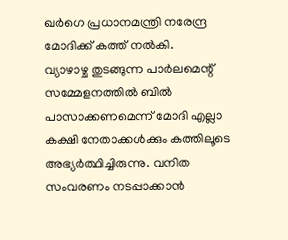ഖർഗെ പ്രധാനമന്ത്രി നരേന്ദ്ര മോദിക്ക് കത്ത് നൽകി.
വ്യാഴാഴ്ച തുടങ്ങുന്ന പാർലമെന്റ് സമ്മേളനത്തിൽ ബിൽ പാസാക്കണമെന്ന് മോദി എല്ലാ കക്ഷി നേതാക്കൾക്കും കത്തിലൂടെ അഭ്യർത്ഥിച്ചിരുന്നു. വനിത സംവരണം നടപ്പാക്കാൻ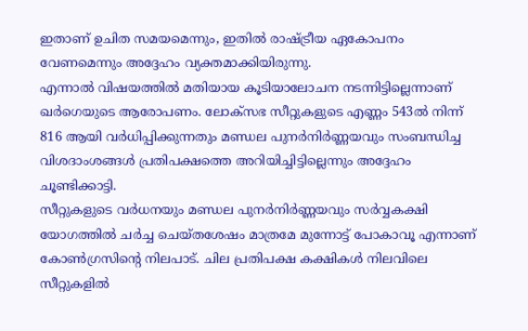ഇതാണ് ഉചിത സമയമെന്നും, ഇതിൽ രാഷ്ട്രീയ ഏകോപനം വേണമെന്നും അദ്ദേഹം വ്യക്തമാക്കിയിരുന്നു.
എന്നാൽ വിഷയത്തിൽ മതിയായ കൂടിയാലോചന നടന്നിട്ടില്ലെന്നാണ് ഖർഗെയുടെ ആരോപണം. ലോക്സഭ സീറ്റുകളുടെ എണ്ണം 543ൽ നിന്ന് 816 ആയി വർധിപ്പിക്കുന്നതും മണ്ഡല പുനർനിർണ്ണയവും സംബന്ധിച്ച വിശദാംശങ്ങൾ പ്രതിപക്ഷത്തെ അറിയിച്ചിട്ടില്ലെന്നും അദ്ദേഹം ചൂണ്ടിക്കാട്ടി.
സീറ്റുകളുടെ വർധനയും മണ്ഡല പുനർനിർണ്ണയവും സർവ്വകക്ഷി യോഗത്തിൽ ചർച്ച ചെയ്തശേഷം മാത്രമേ മുന്നോട്ട് പോകാവൂ എന്നാണ് കോൺഗ്രസിന്റെ നിലപാട്. ചില പ്രതിപക്ഷ കക്ഷികൾ നിലവിലെ സീറ്റുകളിൽ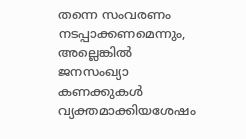തന്നെ സംവരണം നടപ്പാക്കണമെന്നും, അല്ലെങ്കിൽ ജനസംഖ്യാ കണക്കുകൾ വ്യക്തമാക്കിയശേഷം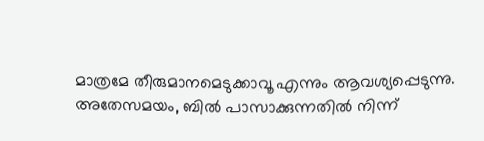മാത്രമേ തീരുമാനമെടുക്കാവൂ എന്നും ആവശ്യപ്പെടുന്നു.
അതേസമയം, ബിൽ പാസാക്കുന്നതിൽ നിന്ന്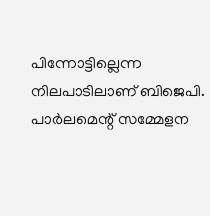പിന്നോട്ടില്ലെന്ന നിലപാടിലാണ് ബിജെപി. പാർലമെന്റ് സമ്മേളന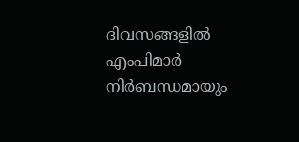ദിവസങ്ങളിൽ എംപിമാർ നിർബന്ധമായും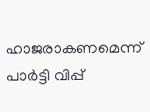ഹാജരാകണമെന്ന് പാർട്ടി വിപ്പ്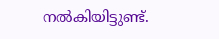നൽകിയിട്ടുണ്ട്.